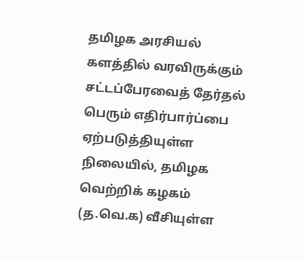தமிழக அரசியல் களத்தில் வரவிருக்கும் சட்டப்பேரவைத் தேர்தல் பெரும் எதிர்பார்ப்பை ஏற்படுத்தியுள்ள நிலையில், தமிழக வெற்றிக் கழகம் (த.வெ.க) வீசியுள்ள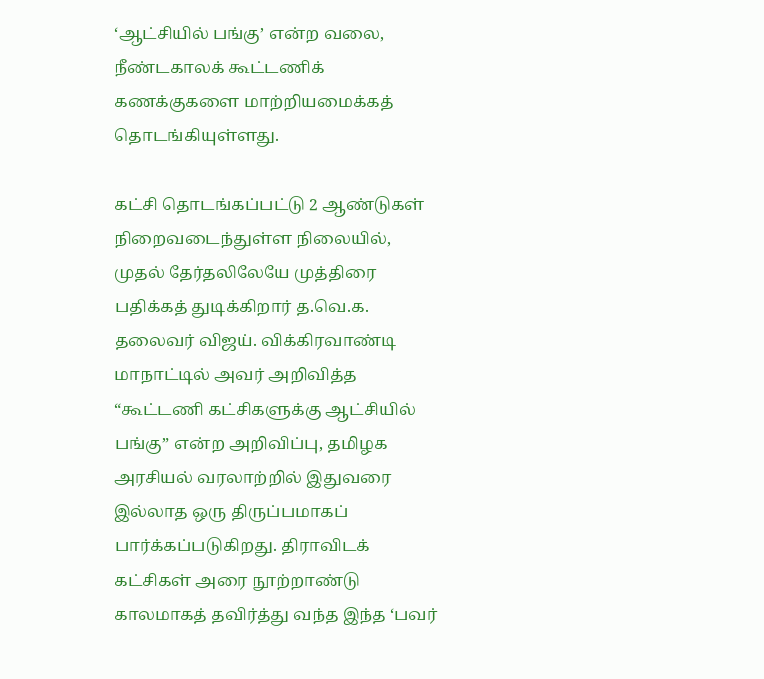‘ஆட்சியில் பங்கு’ என்ற வலை, நீண்டகாலக் கூட்டணிக் கணக்குகளை மாற்றியமைக்கத் தொடங்கியுள்ளது.

கட்சி தொடங்கப்பட்டு 2 ஆண்டுகள் நிறைவடைந்துள்ள நிலையில், முதல் தேர்தலிலேயே முத்திரை பதிக்கத் துடிக்கிறார் த.வெ.க. தலைவர் விஜய். விக்கிரவாண்டி மாநாட்டில் அவர் அறிவித்த “கூட்டணி கட்சிகளுக்கு ஆட்சியில் பங்கு” என்ற அறிவிப்பு, தமிழக அரசியல் வரலாற்றில் இதுவரை இல்லாத ஒரு திருப்பமாகப் பார்க்கப்படுகிறது. திராவிடக் கட்சிகள் அரை நூற்றாண்டு காலமாகத் தவிர்த்து வந்த இந்த ‘பவர்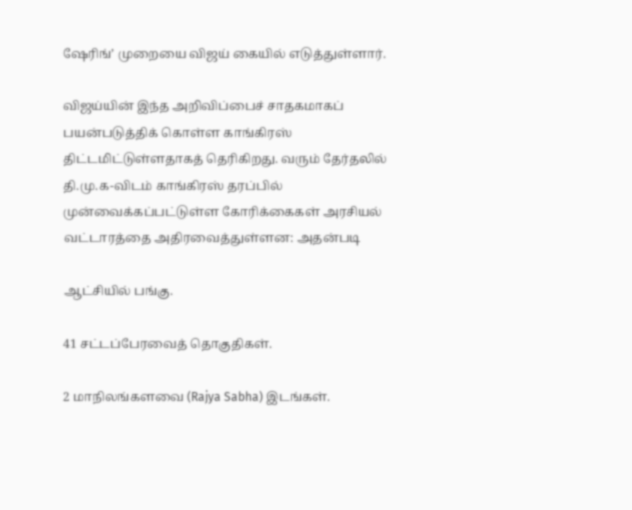ஷேரிங்’ முறையை விஜய் கையில் எடுத்துள்ளார்.

விஜய்யின் இந்த அறிவிப்பைச் சாதகமாகப் பயன்படுத்திக் கொள்ள காங்கிரஸ் திட்டமிட்டுள்ளதாகத் தெரிகிறது. வரும் தேர்தலில் தி.மு.க-விடம் காங்கிரஸ் தரப்பில் முன்வைக்கப்பட்டுள்ள கோரிக்கைகள் அரசியல் வட்டாரத்தை அதிரவைத்துள்ளன: அதன்படி

ஆட்சியில் பங்கு.

41 சட்டப்பேரவைத் தொகுதிகள்.

2 மாநிலங்களவை (Rajya Sabha) இடங்கள்.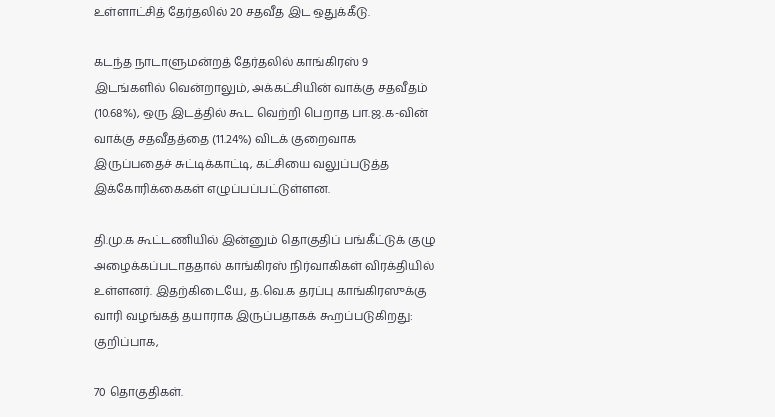உள்ளாட்சித் தேர்தலில் 20 சதவீத இட ஒதுக்கீடு.

கடந்த நாடாளுமன்றத் தேர்தலில் காங்கிரஸ் 9 இடங்களில் வென்றாலும், அக்கட்சியின் வாக்கு சதவீதம் (10.68%), ஒரு இடத்தில் கூட வெற்றி பெறாத பா.ஜ.க-வின் வாக்கு சதவீதத்தை (11.24%) விடக் குறைவாக இருப்பதைச் சுட்டிக்காட்டி, கட்சியை வலுப்படுத்த இக்கோரிக்கைகள் எழுப்பப்பட்டுள்ளன.

தி.மு.க கூட்டணியில் இன்னும் தொகுதிப் பங்கீட்டுக் குழு அழைக்கப்படாததால் காங்கிரஸ் நிர்வாகிகள் விரக்தியில் உள்ளனர். இதற்கிடையே, த.வெ.க தரப்பு காங்கிரஸுக்கு வாரி வழங்கத் தயாராக இருப்பதாகக் கூறப்படுகிறது: குறிப்பாக,

70 தொகுதிகள்.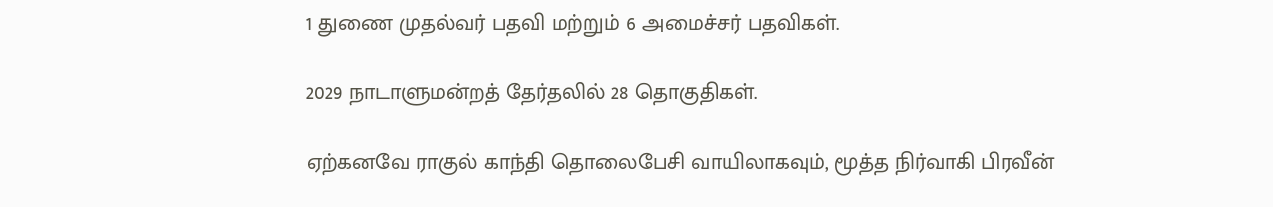1 துணை முதல்வர் பதவி மற்றும் 6 அமைச்சர் பதவிகள்.

2029 நாடாளுமன்றத் தேர்தலில் 28 தொகுதிகள்.

ஏற்கனவே ராகுல் காந்தி தொலைபேசி வாயிலாகவும், மூத்த நிர்வாகி பிரவீன்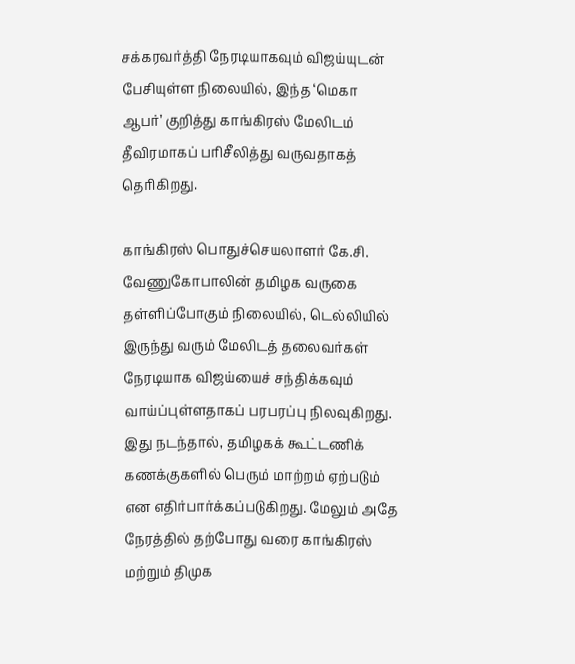சக்கரவர்த்தி நேரடியாகவும் விஜய்யுடன் பேசியுள்ள நிலையில், இந்த ‘மெகா ஆபர்’ குறித்து காங்கிரஸ் மேலிடம் தீவிரமாகப் பரிசீலித்து வருவதாகத் தெரிகிறது.

காங்கிரஸ் பொதுச்செயலாளர் கே.சி. வேணுகோபாலின் தமிழக வருகை தள்ளிப்போகும் நிலையில், டெல்லியில் இருந்து வரும் மேலிடத் தலைவர்கள் நேரடியாக விஜய்யைச் சந்திக்கவும் வாய்ப்புள்ளதாகப் பரபரப்பு நிலவுகிறது. இது நடந்தால், தமிழகக் கூட்டணிக் கணக்குகளில் பெரும் மாற்றம் ஏற்படும் என எதிர்பார்க்கப்படுகிறது. மேலும் அதே நேரத்தில் தற்போது வரை காங்கிரஸ் மற்றும் திமுக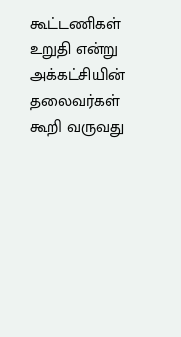கூட்டணிகள் உறுதி என்று அக்கட்சியின் தலைவர்கள் கூறி வருவது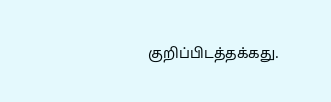குறிப்பிடத்தக்கது.